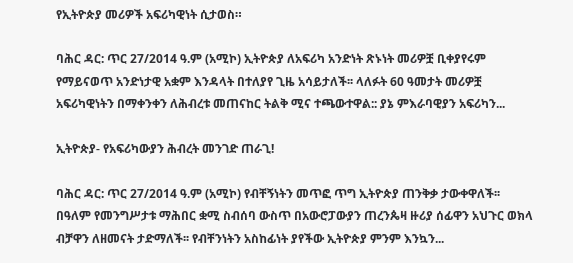የኢትዮጵያ መሪዎች አፍሪካዊነት ሲታወስ።

ባሕር ዳር: ጥር 27/2014 ዓ.ም (አሚኮ) ኢትዮጵያ ለአፍሪካ አንድነት ጽኑነት መሪዎቿ ቢቀያየሩም የማይናወጥ አንድነታዊ አቋም እንዳላት በተለያየ ጊዜ አሳይታለች፡፡ ላለፉት 60 ዓመታት መሪዎቿ አፍሪካዊነትን በማቀንቀን ለሕብረቱ መጠናከር ትልቅ ሚና ተጫውተዋል:: ያኔ ምእራባዊያን አፍሪካን...

ኢትዮጵያ- የአፍሪካውያን ሕብረት መንገድ ጠራጊ!

ባሕር ዳር: ጥር 27/2014 ዓ.ም (አሚኮ) የብቸኝነትን መጥፎ ጥግ ኢትዮጵያ ጠንቅቃ ታውቀዋለች፡፡ በዓለም የመንግሥታቱ ማሕበር ቋሚ ስብሰባ ውስጥ በአውሮፓውያን ጠረንጴዛ ዙሪያ ሰፊዋን አህጉር ወክላ ብቻዋን ለዘመናት ታድማለች፡፡ የብቸንነትን አስከፊነት ያየችው ኢትዮጵያ ምንም እንኳን...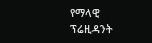የማላዊ ፕሬዚዳንት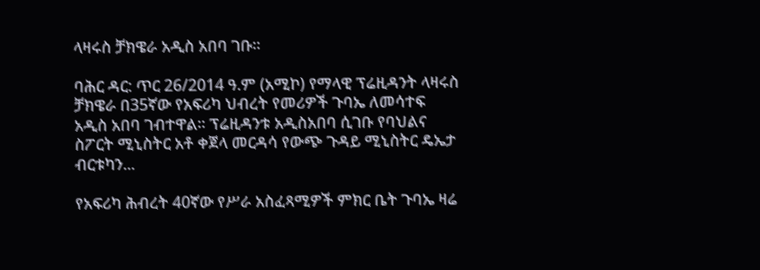ላዛሩስ ቻክዌራ አዲስ አበባ ገቡ።

ባሕር ዳር: ጥር 26/2014 ዓ.ም (አሚኮ) የማላዊ ፕሬዚዳንት ላዛሩስ ቻክዌራ በ35ኛው የአፍሪካ ህብረት የመሪዎች ጉባኤ ለመሳተፍ አዲስ አበባ ገብተዋል። ፕሬዚዳንቱ አዲስአበባ ሲገቡ የባህልና ስፖርት ሚኒስትር አቶ ቀጀላ መርዳሳ የውጭ ጉዳይ ሚኒስትር ዴኤታ ብርቱካን...

የአፍሪካ ሕብረት 40ኛው የሥራ አስፈጻሚዎች ምክር ቤት ጉባኤ ዛሬ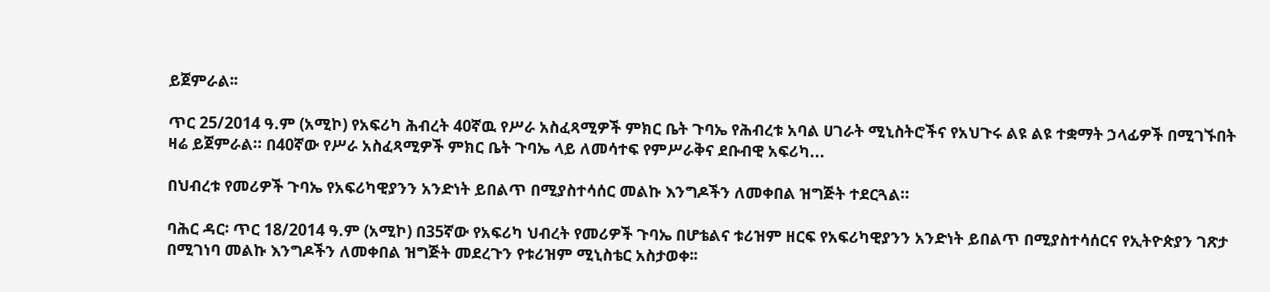ይጀምራል፡፡

ጥር 25/2014 ዓ.ም (አሚኮ) የአፍሪካ ሕብረት 40ኛዉ የሥራ አስፈጻሚዎች ምክር ቤት ጉባኤ የሕብረቱ አባል ሀገራት ሚኒስትሮችና የአህጉሩ ልዩ ልዩ ተቋማት ኃላፊዎች በሚገኙበት ዛሬ ይጀምራል። በ40ኛው የሥራ አስፈጻሚዎች ምክር ቤት ጉባኤ ላይ ለመሳተፍ የምሥራቅና ደቡብዊ አፍሪካ...

በህብረቱ የመሪዎች ጉባኤ የአፍሪካዊያንን አንድነት ይበልጥ በሚያስተሳሰር መልኩ እንግዶችን ለመቀበል ዝግጅት ተደርጓል።

ባሕር ዳር፡ ጥር 18/2014 ዓ.ም (አሚኮ) በ35ኛው የአፍሪካ ህብረት የመሪዎች ጉባኤ በሆቴልና ቱሪዝም ዘርፍ የአፍሪካዊያንን አንድነት ይበልጥ በሚያስተሳሰርና የኢትዮጵያን ገጽታ በሚገነባ መልኩ እንግዶችን ለመቀበል ዝግጅት መደረጉን የቱሪዝም ሚኒስቴር አስታወቀ፡፡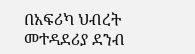በአፍሪካ ህብረት መተዳደሪያ ደንብ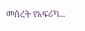መሰረት የአፍሪካ...